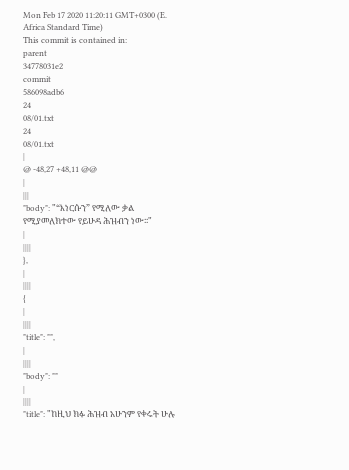Mon Feb 17 2020 11:20:11 GMT+0300 (E. Africa Standard Time)
This commit is contained in:
parent
34778031e2
commit
586098adb6
24
08/01.txt
24
08/01.txt
|
@ -48,27 +48,11 @@
|
|||
"body": "“እነርሱን” የሚለው ቃል የሚያመለክተው የይሁዳ ሕዝብን ነው፡፡"
|
||||
},
|
||||
{
|
||||
"title": "",
|
||||
"body": ""
|
||||
"title": "ከዚህ ክፉ ሕዝብ አሁንም የቀሩት ሁሉ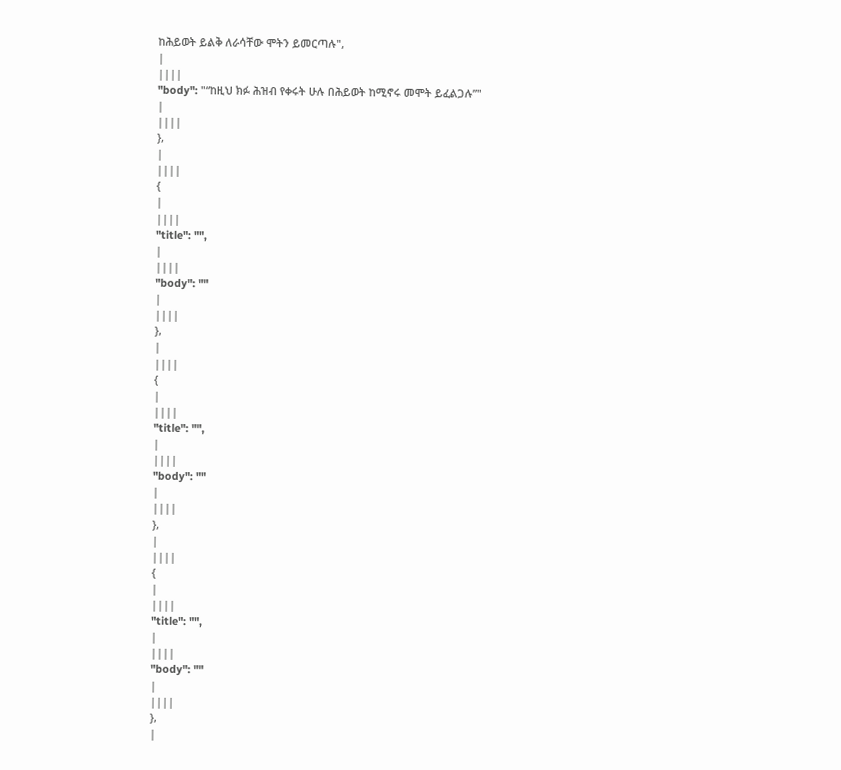ከሕይወት ይልቅ ለራሳቸው ሞትን ይመርጣሉ",
|
||||
"body": "“ከዚህ ክፉ ሕዝብ የቀሩት ሁሉ በሕይወት ከሚኖሩ መሞት ይፈልጋሉ”"
|
||||
},
|
||||
{
|
||||
"title": "",
|
||||
"body": ""
|
||||
},
|
||||
{
|
||||
"title": "",
|
||||
"body": ""
|
||||
},
|
||||
{
|
||||
"title": "",
|
||||
"body": ""
|
||||
},
|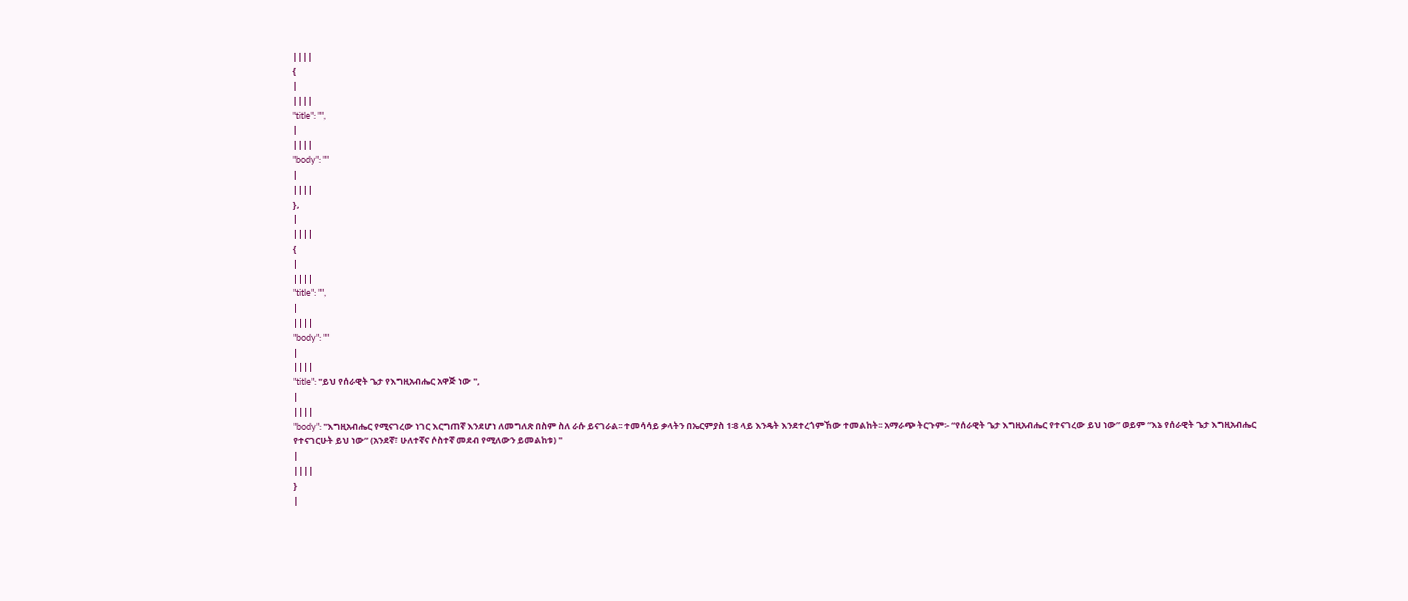||||
{
|
||||
"title": "",
|
||||
"body": ""
|
||||
},
|
||||
{
|
||||
"title": "",
|
||||
"body": ""
|
||||
"title": "ይህ የሰራዊት ጌታ የእግዚአብሔር አዋጅ ነው ",
|
||||
"body": "እግዚአብሔር የሚናገረው ነገር እርግጠኛ እንደሆነ ለመግለጽ በስም ስለ ራሱ ይናገራል፡፡ ተመሳሳይ ቃላትን በኤርምያስ 1፡8 ላይ እንዴት እንደተረጎምኸው ተመልከት፡፡ አማራጭ ትርጉም፡- “የሰራዊት ጌታ እግዚአብሔር የተናገረው ይህ ነው” ወይም “እኔ የሰራዊት ጌታ እግዚአብሔር የተናገርሁት ይህ ነው” (አንደኛ፣ ሁለተኛና ሶስተኛ መደብ የሚለውን ይመልከቱ) "
|
||||
}
|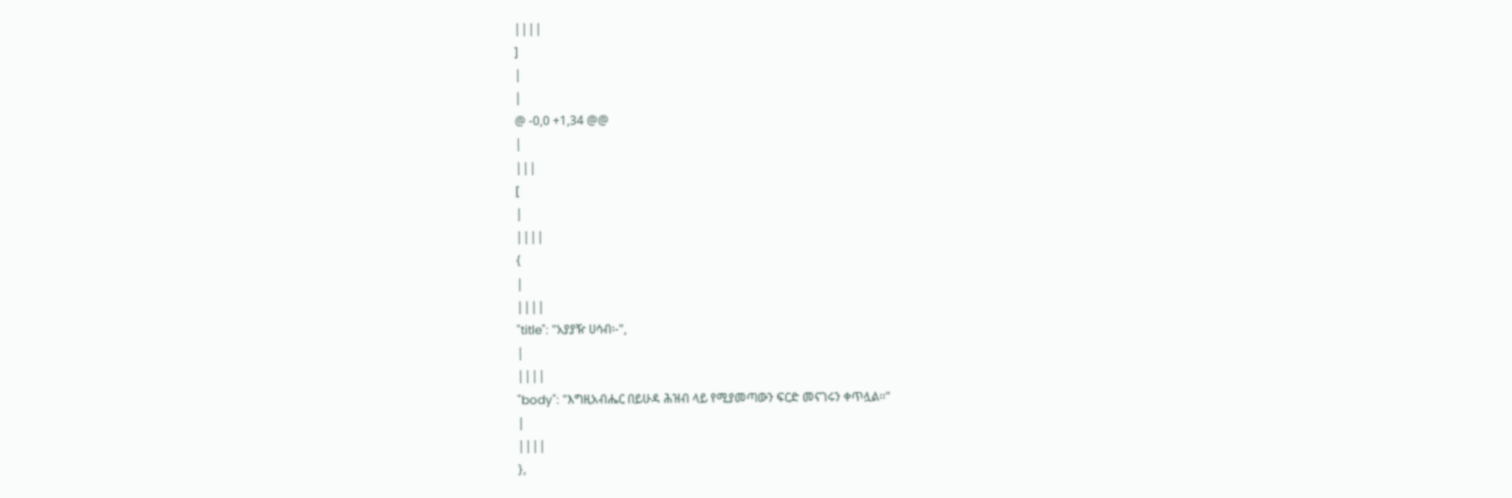||||
]
|
|
@ -0,0 +1,34 @@
|
|||
[
|
||||
{
|
||||
"title": "አያያዥ ሀሳብ፡-",
|
||||
"body": "እግዚአብሔር በይሁዳ ሕዝብ ላይ የሚያመጣውን ፍርድ መናገሩን ቀጥሏል፡፡"
|
||||
},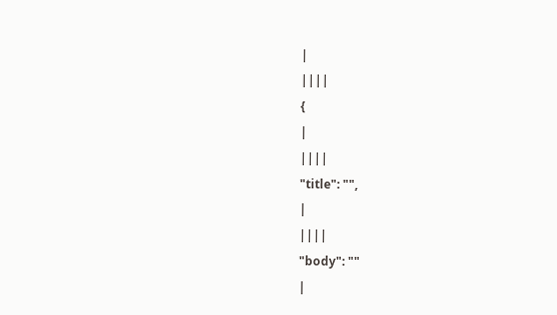|
||||
{
|
||||
"title": "",
|
||||
"body": ""
|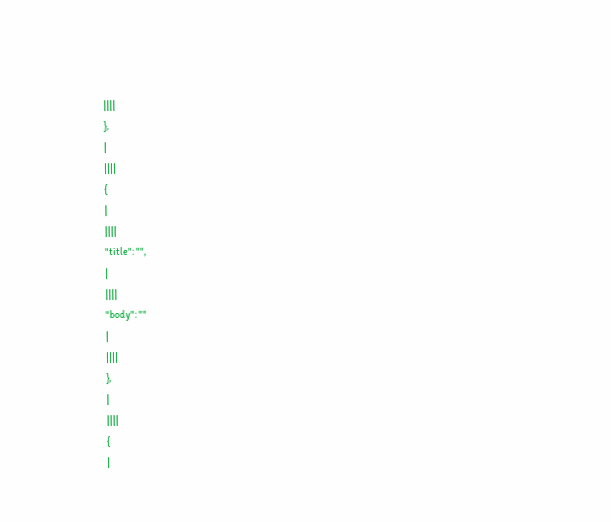||||
},
|
||||
{
|
||||
"title": "",
|
||||
"body": ""
|
||||
},
|
||||
{
|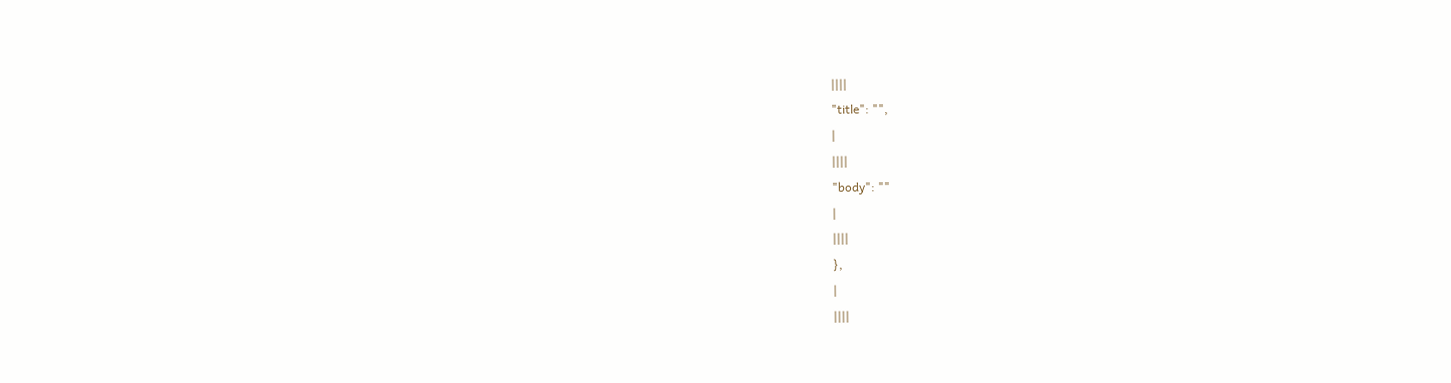||||
"title": "",
|
||||
"body": ""
|
||||
},
|
||||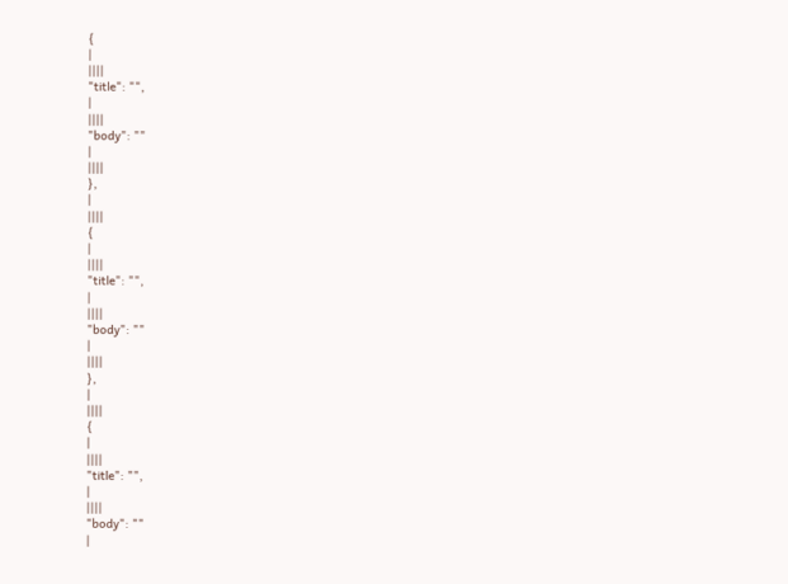{
|
||||
"title": "",
|
||||
"body": ""
|
||||
},
|
||||
{
|
||||
"title": "",
|
||||
"body": ""
|
||||
},
|
||||
{
|
||||
"title": "",
|
||||
"body": ""
|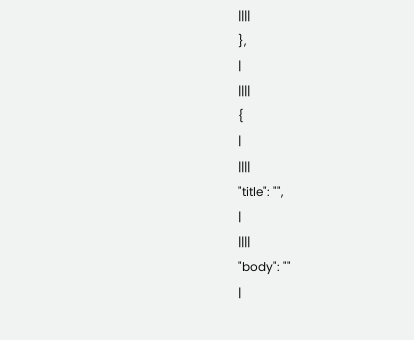||||
},
|
||||
{
|
||||
"title": "",
|
||||
"body": ""
|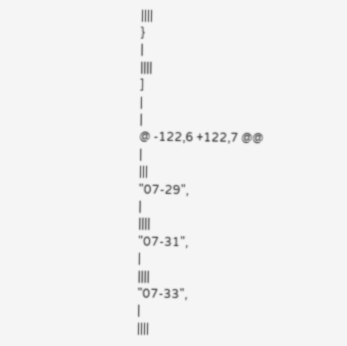||||
}
|
||||
]
|
|
@ -122,6 +122,7 @@
|
|||
"07-29",
|
||||
"07-31",
|
||||
"07-33",
|
||||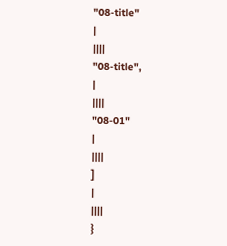"08-title"
|
||||
"08-title",
|
||||
"08-01"
|
||||
]
|
||||
}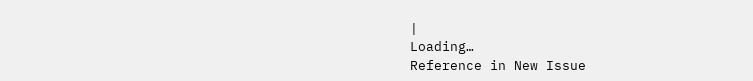|
Loading…
Reference in New Issue